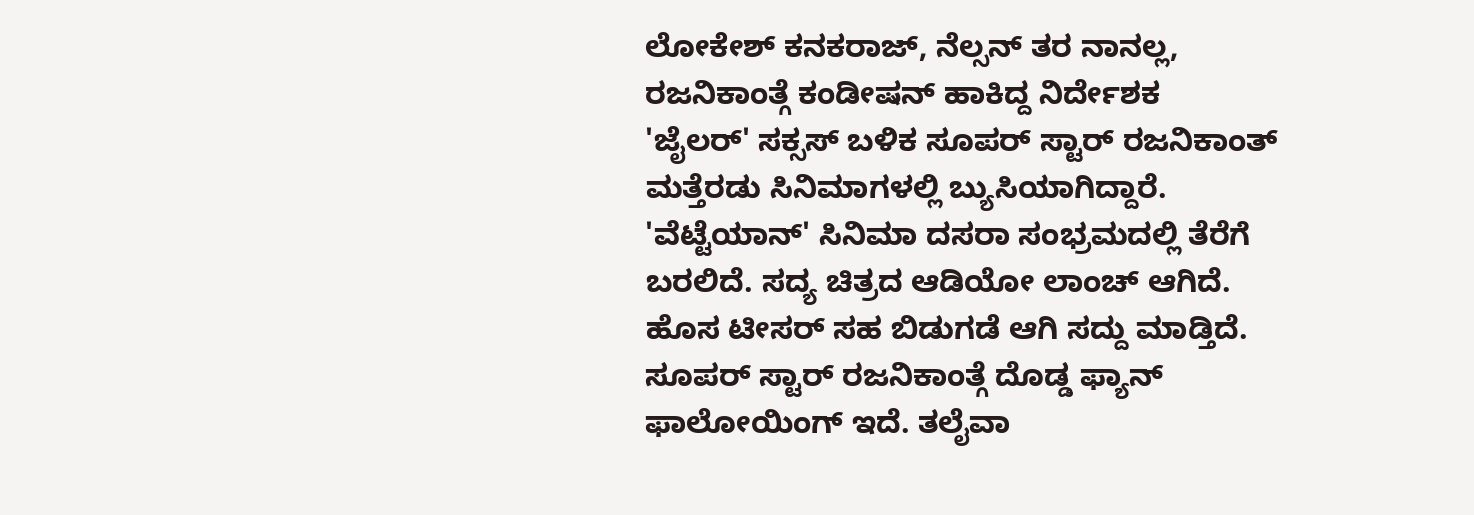ಲೋಕೇಶ್ ಕನಕರಾಜ್, ನೆಲ್ಸನ್ ತರ ನಾನಲ್ಲ, ರಜನಿಕಾಂತ್ಗೆ ಕಂಡೀಷನ್ ಹಾಕಿದ್ದ ನಿರ್ದೇಶಕ
'ಜೈಲರ್' ಸಕ್ಸಸ್ ಬಳಿಕ ಸೂಪರ್ ಸ್ಟಾರ್ ರಜನಿಕಾಂತ್ ಮತ್ತೆರಡು ಸಿನಿಮಾಗಳಲ್ಲಿ ಬ್ಯುಸಿಯಾಗಿದ್ದಾರೆ. 'ವೆಟ್ಟೆಯಾನ್' ಸಿನಿಮಾ ದಸರಾ ಸಂಭ್ರಮದಲ್ಲಿ ತೆರೆಗೆ ಬರಲಿದೆ. ಸದ್ಯ ಚಿತ್ರದ ಆಡಿಯೋ ಲಾಂಚ್ ಆಗಿದೆ. ಹೊಸ ಟೀಸರ್ ಸಹ ಬಿಡುಗಡೆ ಆಗಿ ಸದ್ದು ಮಾಡ್ತಿದೆ.
ಸೂಪರ್ ಸ್ಟಾರ್ ರಜನಿಕಾಂತ್ಗೆ ದೊಡ್ಡ ಫ್ಯಾನ್ ಫಾಲೋಯಿಂಗ್ ಇದೆ. ತಲೈವಾ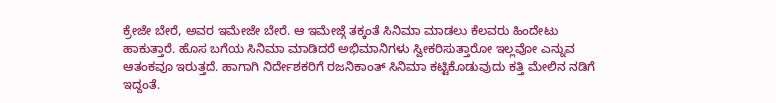ಕ್ರೇಜೇ ಬೇರೆ, ಅವರ ಇಮೇಜೇ ಬೇರೆ. ಆ ಇಮೇಜ್ಗೆ ತಕ್ಕಂತೆ ಸಿನಿಮಾ ಮಾಡಲು ಕೆಲವರು ಹಿಂದೇಟು ಹಾಕುತ್ತಾರೆ. ಹೊಸ ಬಗೆಯ ಸಿನಿಮಾ ಮಾಡಿದರೆ ಅಭಿಮಾನಿಗಳು ಸ್ವೀಕರಿಸುತ್ತಾರೋ ಇಲ್ಲವೋ ಎನ್ನುವ ಆತಂಕವೂ ಇರುತ್ತದೆ. ಹಾಗಾಗಿ ನಿರ್ದೇಶಕರಿಗೆ ರಜನಿಕಾಂತ್ ಸಿನಿಮಾ ಕಟ್ಟಿಕೊಡುವುದು ಕತ್ತಿ ಮೇಲಿನ ನಡಿಗೆ ಇದ್ದಂತೆ.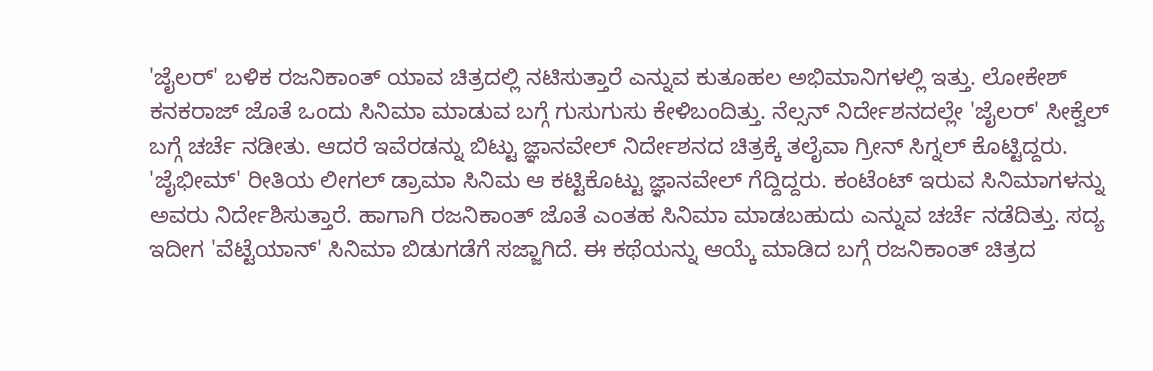'ಜೈಲರ್' ಬಳಿಕ ರಜನಿಕಾಂತ್ ಯಾವ ಚಿತ್ರದಲ್ಲಿ ನಟಿಸುತ್ತಾರೆ ಎನ್ನುವ ಕುತೂಹಲ ಅಭಿಮಾನಿಗಳಲ್ಲಿ ಇತ್ತು. ಲೋಕೇಶ್ ಕನಕರಾಜ್ ಜೊತೆ ಒಂದು ಸಿನಿಮಾ ಮಾಡುವ ಬಗ್ಗೆ ಗುಸುಗುಸು ಕೇಳಿಬಂದಿತ್ತು. ನೆಲ್ಸನ್ ನಿರ್ದೇಶನದಲ್ಲೇ 'ಜೈಲರ್' ಸೀಕ್ವೆಲ್ ಬಗ್ಗೆ ಚರ್ಚೆ ನಡೀತು. ಆದರೆ ಇವೆರಡನ್ನು ಬಿಟ್ಟು ಜ್ಞಾನವೇಲ್ ನಿರ್ದೇಶನದ ಚಿತ್ರಕ್ಕೆ ತಲೈವಾ ಗ್ರೀನ್ ಸಿಗ್ನಲ್ ಕೊಟ್ಟಿದ್ದರು.
'ಜೈಭೀಮ್' ರೀತಿಯ ಲೀಗಲ್ ಡ್ರಾಮಾ ಸಿನಿಮ ಆ ಕಟ್ಟಿಕೊಟ್ಟು ಜ್ಞಾನವೇಲ್ ಗೆದ್ದಿದ್ದರು. ಕಂಟೆಂಟ್ ಇರುವ ಸಿನಿಮಾಗಳನ್ನು ಅವರು ನಿರ್ದೇಶಿಸುತ್ತಾರೆ. ಹಾಗಾಗಿ ರಜನಿಕಾಂತ್ ಜೊತೆ ಎಂತಹ ಸಿನಿಮಾ ಮಾಡಬಹುದು ಎನ್ನುವ ಚರ್ಚೆ ನಡೆದಿತ್ತು. ಸದ್ಯ ಇದೀಗ 'ವೆಟ್ಟೆಯಾನ್' ಸಿನಿಮಾ ಬಿಡುಗಡೆಗೆ ಸಜ್ಜಾಗಿದೆ. ಈ ಕಥೆಯನ್ನು ಆಯ್ಕೆ ಮಾಡಿದ ಬಗ್ಗೆ ರಜನಿಕಾಂತ್ ಚಿತ್ರದ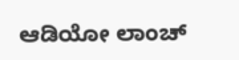ಆಡಿಯೋ ಲಾಂಚ್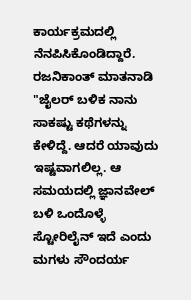ಕಾರ್ಯಕ್ರಮದಲ್ಲಿ ನೆನಪಿಸಿಕೊಂಡಿದ್ದಾರೆ.
ರಜನಿಕಾಂತ್ ಮಾತನಾಡಿ "ಜೈಲರ್ ಬಳಿಕ ನಾನು ಸಾಕಷ್ಟು ಕಥೆಗಳನ್ನು ಕೇಳಿದ್ದೆ. ಆದರೆ ಯಾವುದು ಇಷ್ಟವಾಗಲಿಲ್ಲ. ಆ ಸಮಯದಲ್ಲಿ ಜ್ಞಾನವೇಲ್ ಬಳಿ ಒಂದೊಳ್ಳೆ ಸ್ಟೋರಿಲೈನ್ ಇದೆ ಎಂದು ಮಗಳು ಸೌಂದರ್ಯ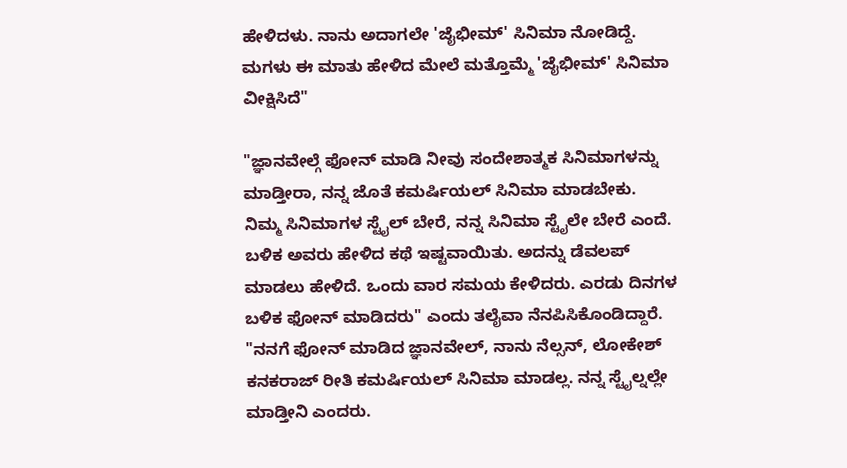ಹೇಳಿದಳು. ನಾನು ಅದಾಗಲೇ 'ಜೈಭೀಮ್' ಸಿನಿಮಾ ನೋಡಿದ್ದೆ. ಮಗಳು ಈ ಮಾತು ಹೇಳಿದ ಮೇಲೆ ಮತ್ತೊಮ್ಮೆ 'ಜೈಭೀಮ್' ಸಿನಿಮಾ ವೀಕ್ಷಿಸಿದೆ"

"ಜ್ಞಾನವೇಲ್ಗೆ ಫೋನ್ ಮಾಡಿ ನೀವು ಸಂದೇಶಾತ್ಮಕ ಸಿನಿಮಾಗಳನ್ನು ಮಾಡ್ತೀರಾ, ನನ್ನ ಜೊತೆ ಕಮರ್ಷಿಯಲ್ ಸಿನಿಮಾ ಮಾಡಬೇಕು. ನಿಮ್ಮ ಸಿನಿಮಾಗಳ ಸ್ಟೈಲ್ ಬೇರೆ, ನನ್ನ ಸಿನಿಮಾ ಸ್ಟೈಲೇ ಬೇರೆ ಎಂದೆ. ಬಳಿಕ ಅವರು ಹೇಳಿದ ಕಥೆ ಇಷ್ಟವಾಯಿತು. ಅದನ್ನು ಡೆವಲಪ್ ಮಾಡಲು ಹೇಳಿದೆ. ಒಂದು ವಾರ ಸಮಯ ಕೇಳಿದರು. ಎರಡು ದಿನಗಳ ಬಳಿಕ ಫೋನ್ ಮಾಡಿದರು" ಎಂದು ತಲೈವಾ ನೆನಪಿಸಿಕೊಂಡಿದ್ದಾರೆ.
"ನನಗೆ ಫೋನ್ ಮಾಡಿದ ಜ್ಞಾನವೇಲ್, ನಾನು ನೆಲ್ಸನ್, ಲೋಕೇಶ್ ಕನಕರಾಜ್ ರೀತಿ ಕಮರ್ಷಿಯಲ್ ಸಿನಿಮಾ ಮಾಡಲ್ಲ. ನನ್ನ ಸ್ಟೈಲ್ನಲ್ಲೇ ಮಾಡ್ತೀನಿ ಎಂದರು.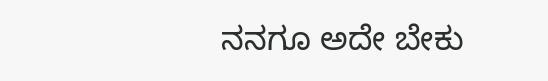ನನಗೂ ಅದೇ ಬೇಕು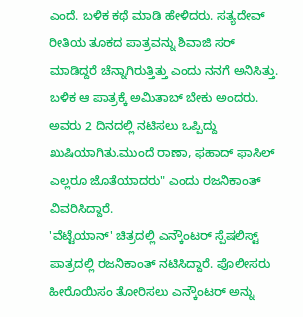ಎಂದೆ. ಬಳಿಕ ಕಥೆ ಮಾಡಿ ಹೇಳಿದರು. ಸತ್ಯದೇವ್ ರೀತಿಯ ತೂಕದ ಪಾತ್ರವನ್ನು ಶಿವಾಜಿ ಸರ್ ಮಾಡಿದ್ದರೆ ಚೆನ್ನಾಗಿರುತ್ತಿತ್ತು ಎಂದು ನನಗೆ ಅನಿಸಿತ್ತು. ಬಳಿಕ ಆ ಪಾತ್ರಕ್ಕೆ ಅಮಿತಾಬ್ ಬೇಕು ಅಂದರು. ಅವರು 2 ದಿನದಲ್ಲಿ ನಟಿಸಲು ಒಪ್ಪಿದ್ದು ಖುಷಿಯಾಗಿತು.ಮುಂದೆ ರಾಣಾ, ಫಹಾದ್ ಫಾಸಿಲ್ ಎಲ್ಲರೂ ಜೊತೆಯಾದರು" ಎಂದು ರಜನಿಕಾಂತ್ ವಿವರಿಸಿದ್ದಾರೆ.
'ವೆಟ್ಟೆಯಾನ್' ಚಿತ್ರದಲ್ಲಿ ಎನ್ಕೌಂಟರ್ ಸ್ಪೆಷಲಿಸ್ಟ್ ಪಾತ್ರದಲ್ಲಿ ರಜನಿಕಾಂತ್ ನಟಿಸಿದ್ದಾರೆ. ಪೊಲೀಸರು ಹೀರೊಯಿಸಂ ತೋರಿಸಲು ಎನ್ಕೌಂಟರ್ ಅನ್ನು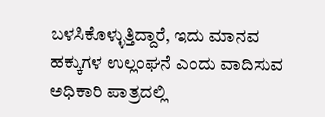ಬಳಸಿಕೊಳ್ಳುತ್ತಿದ್ದಾರೆ, ಇದು ಮಾನವ ಹಕ್ಕುಗಳ ಉಲ್ಲಂಘನೆ ಎಂದು ವಾದಿಸುವ ಅಧಿಕಾರಿ ಪಾತ್ರದಲ್ಲಿ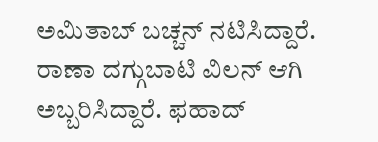ಅಮಿತಾಬ್ ಬಚ್ಚನ್ ನಟಿಸಿದ್ದಾರೆ. ರಾಣಾ ದಗ್ಗುಬಾಟಿ ವಿಲನ್ ಆಗಿ ಅಬ್ಬರಿಸಿದ್ದಾರೆ. ಫಹಾದ್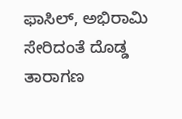ಫಾಸಿಲ್, ಅಭಿರಾಮಿ ಸೇರಿದಂತೆ ದೊಡ್ಡ ತಾರಾಗಣ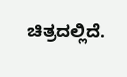ಚಿತ್ರದಲ್ಲಿದೆ.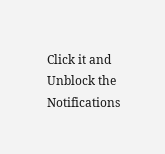Click it and Unblock the Notifications